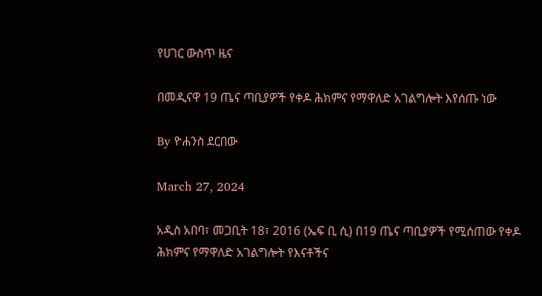የሀገር ውስጥ ዜና

በመዲናዋ 19 ጤና ጣቢያዎች የቀዶ ሕክምና የማዋለድ አገልግሎት እየሰጡ ነው

By ዮሐንስ ደርበው

March 27, 2024

አዲስ አበባ፣ መጋቢት 18፣ 2016 (ኤፍ ቢ ሲ) በ19 ጤና ጣቢያዎች የሚሰጠው የቀዶ ሕክምና የማዋለድ አገልግሎት የእናቶችና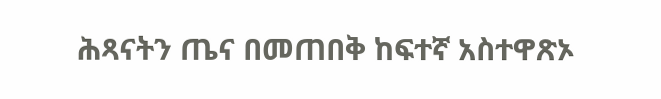ሕጻናትን ጤና በመጠበቅ ከፍተኛ አስተዋጽኦ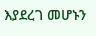እያደረገ መሆኑን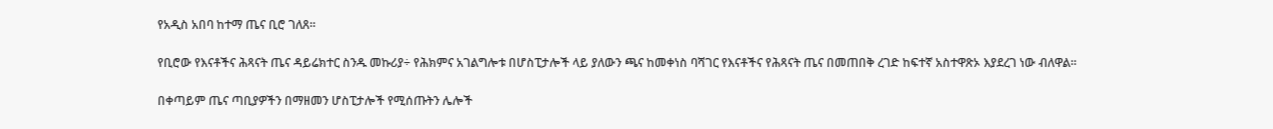የአዲስ አበባ ከተማ ጤና ቢሮ ገለጸ።

የቢሮው የእናቶችና ሕጻናት ጤና ዳይሬክተር ስንዱ መኩሪያ÷ የሕክምና አገልግሎቱ በሆስፒታሎች ላይ ያለውን ጫና ከመቀነስ ባሻገር የእናቶችና የሕጻናት ጤና በመጠበቅ ረገድ ከፍተኛ አስተዋጽኦ እያደረገ ነው ብለዋል፡፡

በቀጣይም ጤና ጣቢያዎችን በማዘመን ሆስፒታሎች የሚሰጡትን ሌሎች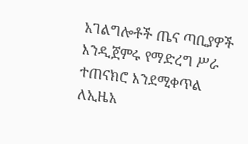አገልግሎቶች ጤና ጣቢያዎች እንዲጀምሩ የማድረግ ሥራ ተጠናክሮ እንደሚቀጥል ለኢዜአ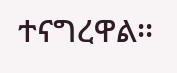ተናግረዋል፡፡